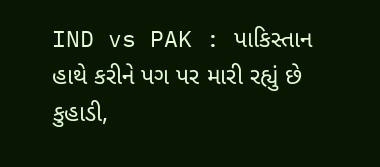IND vs PAK : પાકિસ્તાન હાથે કરીને પગ પર મારી રહ્યું છે કુહાડી,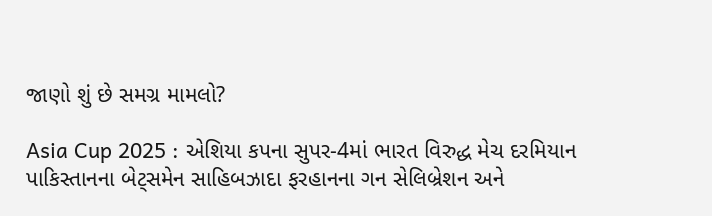જાણો શું છે સમગ્ર મામલો?

Asia Cup 2025 : એશિયા કપના સુપર-4માં ભારત વિરુદ્ધ મેચ દરમિયાન પાકિસ્તાનના બેટ્સમેન સાહિબઝાદા ફરહાનના ગન સેલિબ્રેશન અને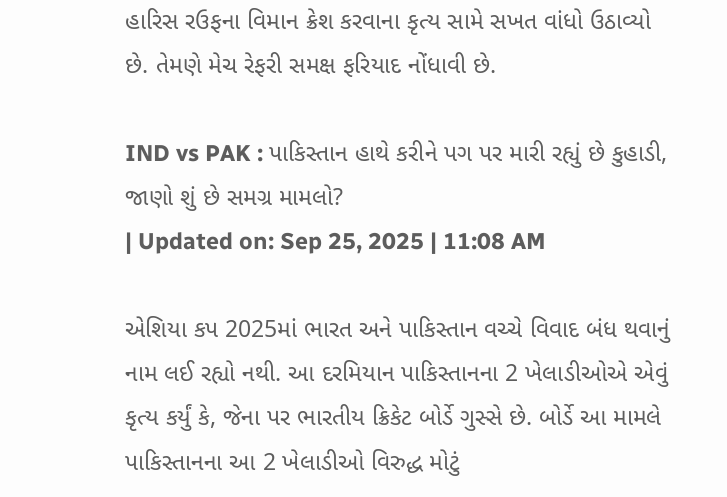હારિસ રઉફના વિમાન ક્રેશ કરવાના કૃત્ય સામે સખત વાંધો ઉઠાવ્યો છે. તેમણે મેચ રેફરી સમક્ષ ફરિયાદ નોંધાવી છે.

IND vs PAK : પાકિસ્તાન હાથે કરીને પગ પર મારી રહ્યું છે કુહાડી, જાણો શું છે સમગ્ર મામલો?
| Updated on: Sep 25, 2025 | 11:08 AM

એશિયા કપ 2025માં ભારત અને પાકિસ્તાન વચ્ચે વિવાદ બંધ થવાનું નામ લઈ રહ્યો નથી. આ દરમિયાન પાકિસ્તાનના 2 ખેલાડીઓએ એવું કૃત્ય કર્યું કે, જેના પર ભારતીય ક્રિકેટ બોર્ડે ગુસ્સે છે. બોર્ડે આ મામલે પાકિસ્તાનના આ 2 ખેલાડીઓ વિરુદ્ધ મોટું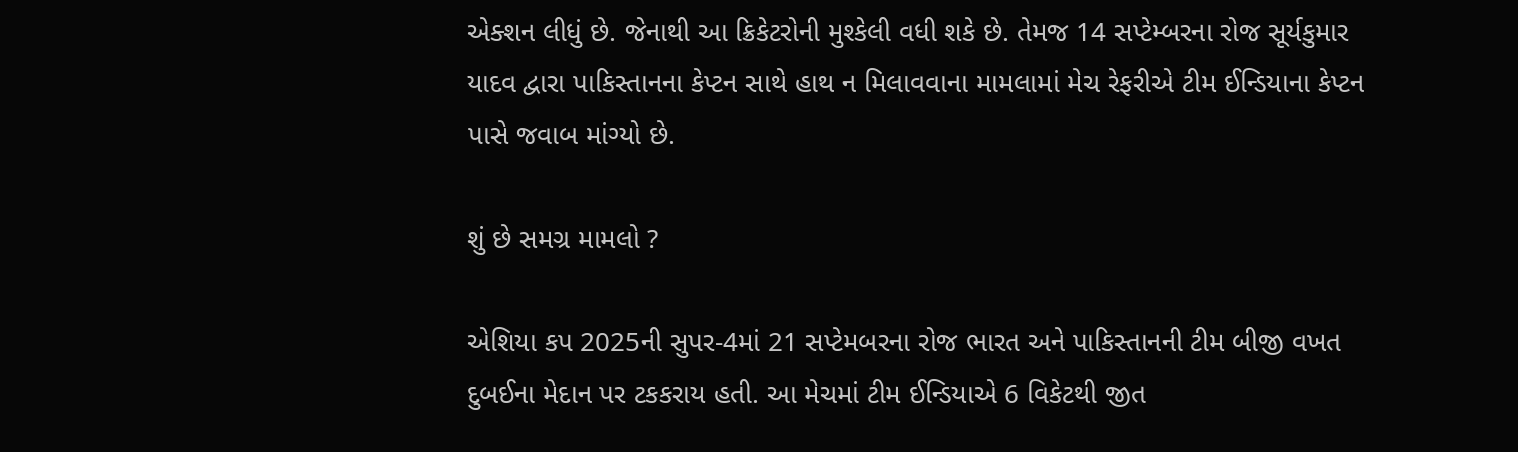એક્શન લીધું છે. જેનાથી આ ક્રિકેટરોની મુશ્કેલી વધી શકે છે. તેમજ 14 સપ્ટેમ્બરના રોજ સૂર્યકુમાર યાદવ દ્વારા પાકિસ્તાનના કેપ્ટન સાથે હાથ ન મિલાવવાના મામલામાં મેચ રેફરીએ ટીમ ઈન્ડિયાના કેપ્ટન પાસે જવાબ માંગ્યો છે.

શું છે સમગ્ર મામલો ?

એશિયા કપ 2025ની સુપર-4માં 21 સપ્ટેમબરના રોજ ભારત અને પાકિસ્તાનની ટીમ બીજી વખત દુબઈના મેદાન પર ટકકરાય હતી. આ મેચમાં ટીમ ઈન્ડિયાએ 6 વિકેટથી જીત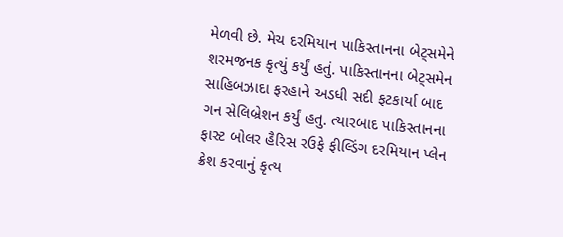મેળવી છે. મેચ દરમિયાન પાકિસ્તાનના બેટ્સમેને શરમજનક કૃત્યું કર્યું હતું. પાકિસ્તાનના બેટ્સમેન સાહિબઝાદા ફરહાને અડધી સદી ફટકાર્યા બાદ ગન સેલિબ્રેશન કર્યું હતુ. ત્યારબાદ પાકિસ્તાનના ફાસ્ટ બોલર હૈરિસ રઉફે ફીલ્ડિંગ દરમિયાન પ્લેન ક્રેશ કરવાનું કૃત્ય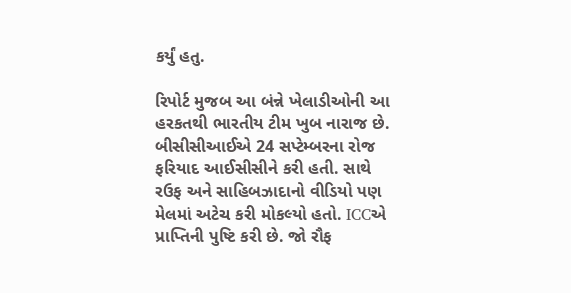કર્યું હતુ.

રિપોર્ટ મુજબ આ બંન્ને ખેલાડીઓની આ હરકતથી ભારતીય ટીમ ખુબ નારાજ છે. બીસીસીઆઈએ 24 સપ્ટેમ્બરના રોજ ફરિયાદ આઈસીસીને કરી હતી. સાથે રઉફ અને સાહિબઝાદાનો વીડિયો પણ મેલમાં અટેચ કરી મોકલ્યો હતો. ICCએ પ્રાપ્તિની પુષ્ટિ કરી છે. જો રૌફ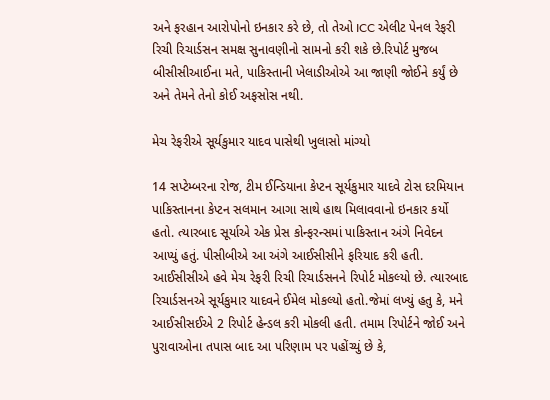અને ફરહાન આરોપોનો ઇનકાર કરે છે, તો તેઓ ICC એલીટ પેનલ રેફરી રિચી રિચાર્ડસન સમક્ષ સુનાવણીનો સામનો કરી શકે છે.રિપોર્ટ મુજબ બીસીસીઆઈના મતે, પાકિસ્તાની ખેલાડીઓએ આ જાણી જોઈને કર્યું છે અને તેમને તેનો કોઈ અફસોસ નથી.

મેચ રેફરીએ સૂર્યકુમાર યાદવ પાસેથી ખુલાસો માંગ્યો

14 સપ્ટેમ્બરના રોજ, ટીમ ઈન્ડિયાના કેપ્ટન સૂર્યકુમાર યાદવે ટોસ દરમિયાન પાકિસ્તાનના કેપ્ટન સલમાન આગા સાથે હાથ મિલાવવાનો ઇનકાર કર્યો હતો. ત્યારબાદ સૂર્યાએ એક પ્રેસ કોન્ફરન્સમાં પાકિસ્તાન અંગે નિવેદન આપ્યું હતું. પીસીબીએ આ અંગે આઈસીસીને ફરિયાદ કરી હતી. આઈસીસીએ હવે મેચ રેફરી રિચી રિચાર્ડસનને રિપોર્ટ મોકલ્યો છે. ત્યારબાદ રિચાર્ડસનએ સૂર્યકુમાર યાદવને ઈમેલ મોકલ્યો હતો.જેમાં લખ્યું હતુ કે, મને આઈસીસઈએ 2 રિપોર્ટ હેન્ડલ કરી મોકલી હતી. તમામ રિપોર્ટને જોઈ અને પુરાવાઓના તપાસ બાદ આ પરિણામ પર પહોંચ્યું છે કે,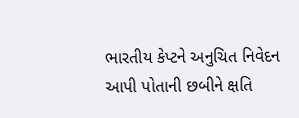ભારતીય કેપ્ટને અનુચિત નિવેદન આપી પોતાની છબીને ક્ષતિ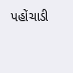પહોંચાડી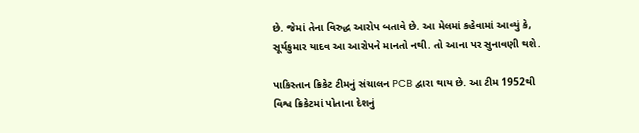છે. જેમાં તેના વિરુદ્ધ આરોપ બતાવે છે. આ મેલમાં કહેવામાં આવ્યું કે, સૂર્યકુમાર યાદવ આ આરોપને માનતો નથી. તો આના પર સુનાવણી થશે.

પાકિસ્તાન ક્રિકેટ ટીમનું સંચાલન PCB દ્વારા થાય છે. આ ટીમ 1952થી વિશ્વ ક્રિકેટમાં પોતાના દેશનું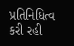પ્રતિનિધિત્વ કરી રહી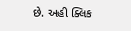છે. અહી ક્લિક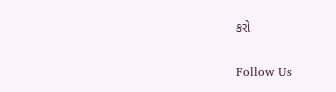કરો

Follow Us